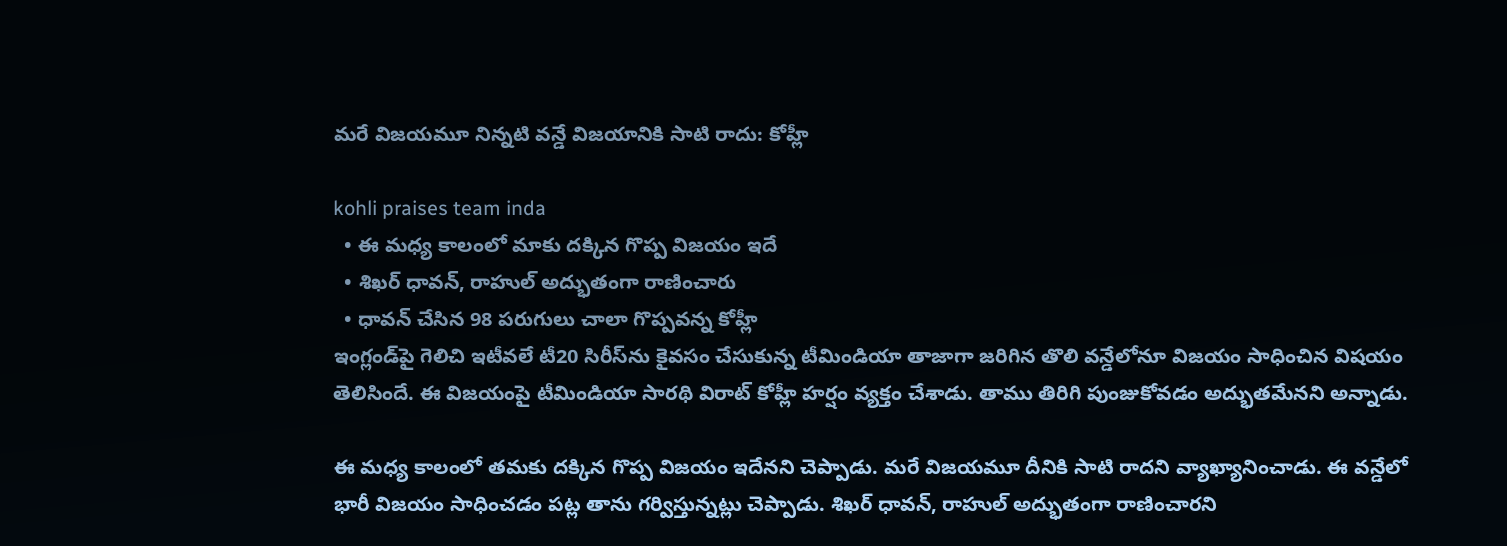మ‌రే విజ‌య‌మూ నిన్నటి వ‌న్డే విజ‌యానికి సాటి రాదు: కోహ్లీ

kohli praises team inda
  • ఈ మధ్య కాలంలో మా‌కు ద‌క్కిన‌ గొప్ప విజయం ఇదే
  • శిఖ‌ర్ ధావ‌న్, రాహుల్‌ అద్భుతంగా రాణించారు
  • ధావ‌న్ చేసిన 98 పరుగులు చాలా గొప్పవన్న కోహ్లీ
ఇంగ్లండ్‌పై గెలిచి ఇటీవ‌లే టీ20 సిరీస్‌ను కైవ‌సం చేసుకున్న టీమిండియా తాజాగా జ‌రిగిన తొలి వ‌న్డేలోనూ విజ‌యం సాధించిన విష‌యం తెలిసిందే. ఈ విజ‌యంపై టీమిండియా సార‌థి విరాట్ కోహ్లీ హ‌ర్షం వ్య‌క్తం చేశాడు. తాము తిరిగి పుంజుకోవడం అద్భుతమేన‌ని అన్నాడు.

ఈ మధ్య కాలంలో త‌మ‌కు ద‌క్కిన‌ గొప్ప విజయం ఇదేన‌ని చెప్పాడు. మ‌రే విజ‌య‌మూ దీనికి సాటి రాద‌ని వ్యాఖ్యానించాడు. ఈ వ‌న్డేలో భారీ విజయం సాధించ‌డం ప‌ట్ల తాను గ‌ర్విస్తున్న‌ట్లు చెప్పాడు. శిఖ‌ర్ ధావ‌న్, రాహుల్‌ అద్భుతంగా రాణించార‌‌ని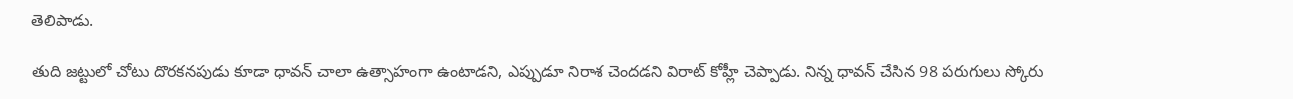తెలిపాడు.

తుది జట్టులో చోటు దొరకనపుడు కూడా ధావన్ చాలా ఉత్సాహంగా ఉంటాడని, ఎప్పుడూ నిరాశ చెందడని విరాట్ కోహ్లీ చెప్పాడు. నిన్న ధావ‌న్ చేసిన 98 పరుగులు స్కోరు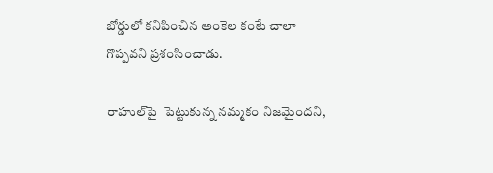బోర్డులో కనిపించిన అంకెల కంటే చాలా గొప్పవని ప్ర‌శంసించాడు.

రాహుల్‌పై  పెట్టుకున్న నమ్మకం నిజమైందని,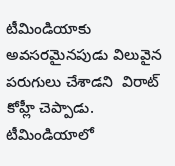టీమిండియాకు అవసరమైనపుడు విలువైన పరుగులు చేశాడని  విరాట్ కోహ్లీ చెప్పాడు. టీమిండియాలో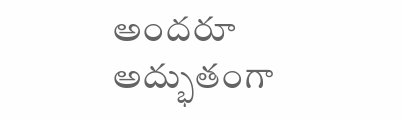అందరూ అద్భుతంగా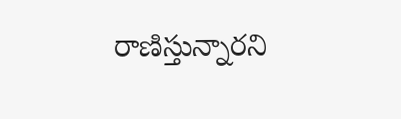రాణిస్తున్నారని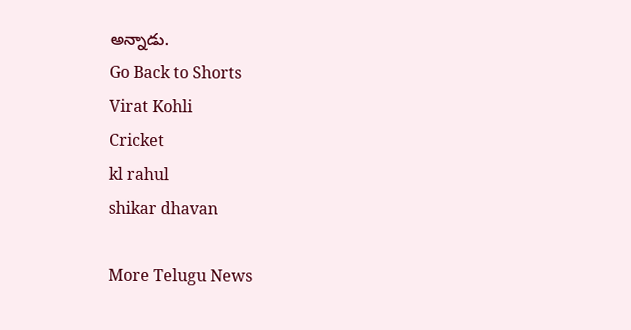అన్నాడు.
Go Back to Shorts
Virat Kohli
Cricket
kl rahul
shikar dhavan

More Telugu News